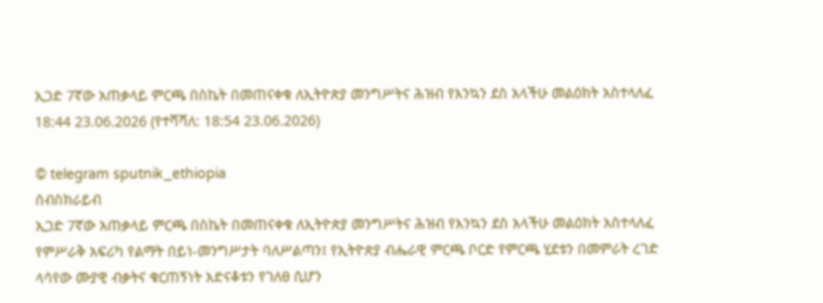ኢጋድ 7ኛው አጠቃላይ ምርጫ በስኬት በመጠናቀቁ ለኢትዮጵያ መንግሥትና ሕዝብ የእንኳን ደስ አላችሁ መልዕክት አስተላለፈ
18:44 23.06.2026 (የተሻሻለ: 18:54 23.06.2026)

© telegram sputnik_ethiopia
ሰብስክራይብ
ኢጋድ 7ኛው አጠቃላይ ምርጫ በስኬት በመጠናቀቁ ለኢትዮጵያ መንግሥትና ሕዝብ የእንኳን ደስ አላችሁ መልዕክት አስተላለፈ
የምሥራቅ አፍሪካ የልማት በይነ-መንግሥታት ባለሥልጣን፤ የኢትዮጵያ ብሔራዊ ምርጫ ቦርድ የምርጫ ሂደቱን በመምራት ረገድ ላሳየው ሙያዊ ብቃትና ቁርጠኝነት አድናቆቱን የገለፀ ሲሆን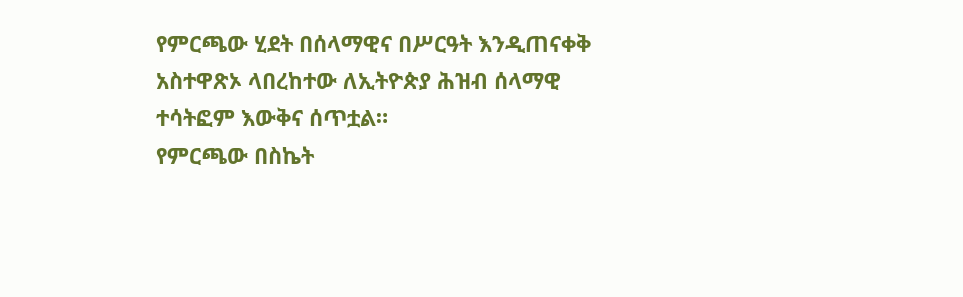የምርጫው ሂደት በሰላማዊና በሥርዓት እንዲጠናቀቅ አስተዋጽኦ ላበረከተው ለኢትዮጵያ ሕዝብ ሰላማዊ ተሳትፎም እውቅና ሰጥቷል።
የምርጫው በስኬት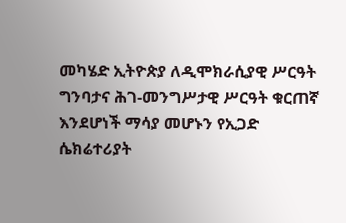መካሄድ ኢትዮጵያ ለዲሞክራሲያዊ ሥርዓት ግንባታና ሕገ-መንግሥታዊ ሥርዓት ቁርጠኛ እንደሆነች ማሳያ መሆኑን የኢጋድ ሴክሬተሪያት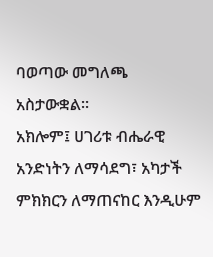ባወጣው መግለጫ አስታውቋል።
አክሎም፤ ሀገሪቱ ብሔራዊ አንድነትን ለማሳደግ፣ አካታች ምክክርን ለማጠናከር እንዲሁም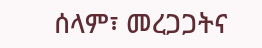ሰላም፣ መረጋጋትና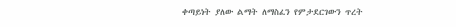ቀጣይነት ያለው ልማት ለማስፈን የምታደርገውን ጥረት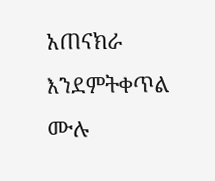አጠናክራ እንደምትቀጥል ሙሉ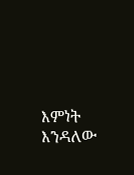እምነት እንዳለው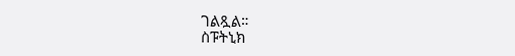ገልጿል።
ስፑትኒክ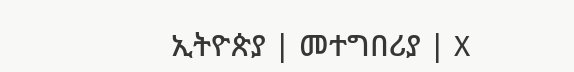ኢትዮጵያ | መተግበሪያ | X